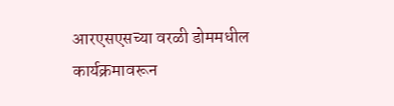आरएसएसच्या वरळी डोममधील कार्यक्रमावरून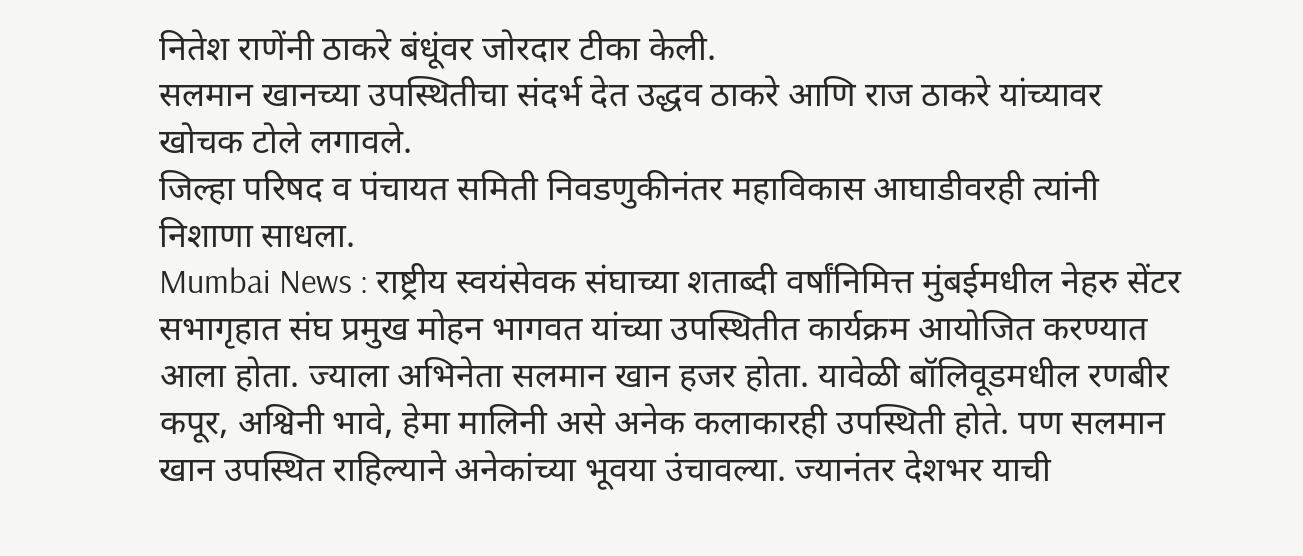नितेश राणेंनी ठाकरे बंधूंवर जोरदार टीका केली.
सलमान खानच्या उपस्थितीचा संदर्भ देत उद्धव ठाकरे आणि राज ठाकरे यांच्यावर खोचक टोले लगावले.
जिल्हा परिषद व पंचायत समिती निवडणुकीनंतर महाविकास आघाडीवरही त्यांनी निशाणा साधला.
Mumbai News : राष्ट्रीय स्वयंसेवक संघाच्या शताब्दी वर्षांनिमित्त मुंबईमधील नेहरु सेंटर सभागृहात संघ प्रमुख मोहन भागवत यांच्या उपस्थितीत कार्यक्रम आयोजित करण्यात आला होता. ज्याला अभिनेता सलमान खान हजर होता. यावेळी बॉलिवूडमधील रणबीर कपूर, अश्विनी भावे, हेमा मालिनी असे अनेक कलाकारही उपस्थिती होते. पण सलमान खान उपस्थित राहिल्याने अनेकांच्या भूवया उंचावल्या. ज्यानंतर देशभर याची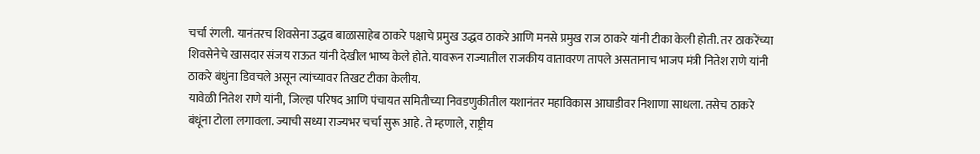चर्चा रंगली. यानंतरच शिवसेना उद्धव बाळासाहेब ठाकरे पक्षाचे प्रमुख उद्धव ठाकरे आणि मनसे प्रमुख राज ठाकरे यांनी टीका केली होती. तर ठाकरेंच्या शिवसेनेचे खासदार संजय राऊत यांनी देखील भाष्य केले होते. यावरून राज्यातील राजकीय वातावरण तापले असतानाच भाजप मंत्री नितेश राणे यांनी ठाकरे बंधुंना डिवचले असून त्यांच्यावर तिखट टीका केलीय.
यावेळी नितेश राणे यांनी, जिल्हा परिषद आणि पंचायत समितीच्या निवडणुकीतील यशानंतर महाविकास आघाडीवर निशाणा साधला. तसेच ठाकरे बंधूंना टोला लगावला. ज्याची सध्या राज्यभर चर्चा सुरू आहे. ते म्हणाले, राष्ट्रीय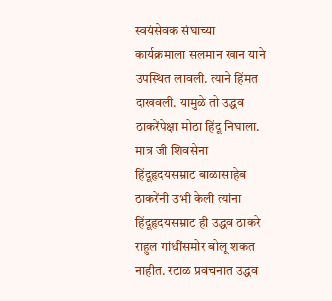स्वयंसेवक संघाच्या कार्यक्रमाला सलमान खान याने उपस्थित लावली. त्याने हिंमत दाखवली. यामुळे तो उद्धव ठाकरेंपेक्षा मोठा हिंदू निघाला.
मात्र जी शिवसेना हिंदूहृदयसम्राट बाळासाहेब ठाकरेंनी उभी केली त्यांना हिंदूहृदयसम्राट ही उद्धव ठाकरे राहुल गांधींसमोर बोलू शकत नाहीत. रटाळ प्रवचनात उद्धव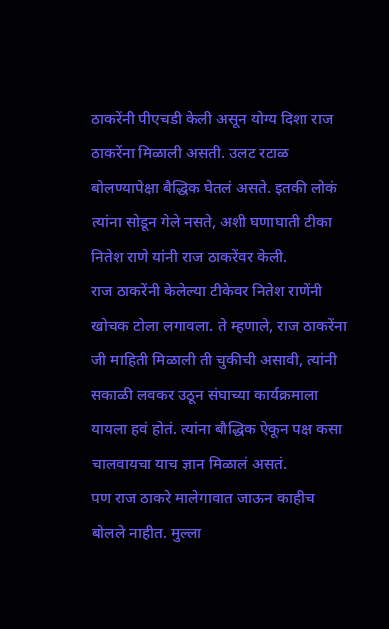ठाकरेंनी पीएचडी केली असून योग्य दिशा राज ठाकरेंना मिळाली असती. उलट रटाळ बोलण्यापेक्षा बैद्धिक घेतलं असते. इतकी लोकं त्यांना सोडून गेले नसते, अशी घणाघाती टीका नितेश राणे यांनी राज ठाकरेंवर केली.
राज ठाकरेंनी केलेल्या टीकेवर नितेश राणेंनी खोचक टोला लगावला. ते म्हणाले, राज ठाकरेंना जी माहिती मिळाली ती चुकीची असावी, त्यांनी सकाळी लवकर उठून संघाच्या कार्यक्रमाला यायला हवं होतं. त्यांना बौद्धिक ऐकून पक्ष कसा चालवायचा याच ज्ञान मिळालं असतं.
पण राज ठाकरे मालेगावात जाऊन काहीच बोलले नाहीत. मुल्ला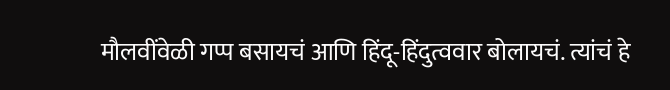मौलवींवेळी गप्प बसायचं आणि हिंदू-हिंदुत्ववार बोलायचं. त्यांचं हे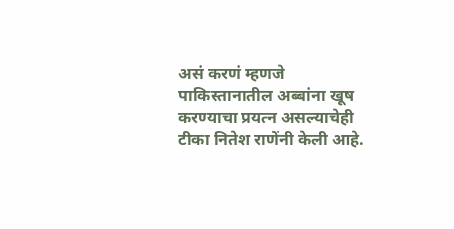असं करणं म्हणजे पाकिस्तानातील अब्बांना खूष करण्याचा प्रयत्न असल्याचेही टीका नितेश राणेंनी केली आहे.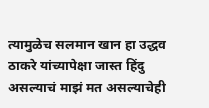त्यामुळेच सलमान खान हा उद्धव ठाकरे यांच्यापेक्षा जास्त हिंदु असल्याचं माझं मत असल्याचेही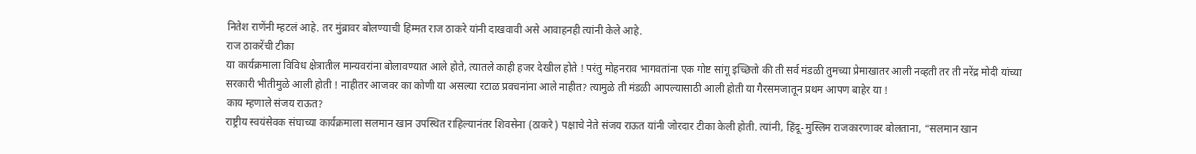नितेश राणेंनी म्हटलं आहे. तर मुंब्रावर बोलण्याची हिम्मत राज ठाकरे यांनी दाखवावी असे आवाहनही त्यांनी केले आहे.
राज ठाकरेंची टीका
या कार्यक्रमाला विविध क्षेत्रातील मान्यवरांना बोलावण्यात आले होते, त्यातले काही हजर देखील होते ! परंतु मोहनराव भागवतांना एक गोष्ट सांगू इच्छितो की ती सर्व मंडळी तुमच्या प्रेमाखातर आली नव्हती तर ती नरेंद्र मोदी यांच्या सरकारी भीतीमुळे आली होती ! नाहीतर आजवर का कोणी या असल्या रटाळ प्रवचनांना आले नाहीत? त्यामुळे ती मंडळी आपल्यासाठी आली होती या गैरसमजातून प्रथम आपण बाहेर या !
काय म्हणाले संजय राऊत?
राष्ट्रीय स्वयंसेवक संघाच्या कार्यक्रमाला सलमान खान उपस्थित राहिल्यानंतर शिवसेना (ठाकरे) पक्षाचे नेते संजय राऊत यांनी जोरदार टीका केली होती. त्यांनी, हिंदू-मुस्लिम राजकारणावर बोलताना, “सलमान खान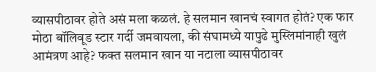व्यासपीठावर होते असं मला कळलं. हे सलमान खानचं स्वागत होतं? एक फार मोठा बॉलिवूड स्टार गर्दी जमवायला, की संघामध्ये यापुढे मुस्लिमांनाही खुलं आमंत्रण आहे? फक्त सलमान खान या नटाला व्यासपीठावर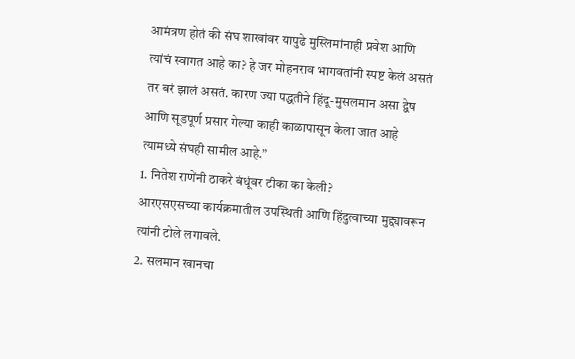आमंत्रण होतं की संघ शाखांवर यापुढे मुस्लिमांनाही प्रवेश आणि त्यांचं स्वागत आहे का? हे जर मोहनराव भागवतांनी स्पष्ट केलं असतं तर बरं झालं असतं. कारण ज्या पद्धतीने हिंदू-मुसलमान असा द्वेष आणि सूडपूर्ण प्रसार गेल्या काही काळापासून केला जात आहे त्यामध्ये संघही सामील आहे.”
1. नितेश राणेंनी ठाकरे बंधूंवर टीका का केली?
आरएसएसच्या कार्यक्रमातील उपस्थिती आणि हिंदुत्वाच्या मुद्द्यावरून त्यांनी टोले लगावले.
2. सलमान खानचा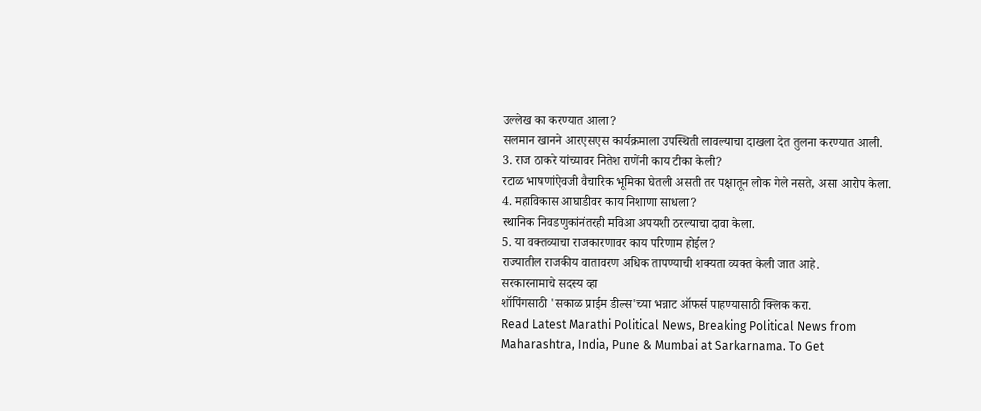उल्लेख का करण्यात आला?
सलमान खानने आरएसएस कार्यक्रमाला उपस्थिती लावल्याचा दाखला देत तुलना करण्यात आली.
3. राज ठाकरे यांच्यावर नितेश राणेंनी काय टीका केली?
रटाळ भाषणांऐवजी वैचारिक भूमिका घेतली असती तर पक्षातून लोक गेले नसते, असा आरोप केला.
4. महाविकास आघाडीवर काय निशाणा साधला?
स्थानिक निवडणुकांनंतरही मविआ अपयशी ठरल्याचा दावा केला.
5. या वक्तव्याचा राजकारणावर काय परिणाम होईल?
राज्यातील राजकीय वातावरण अधिक तापण्याची शक्यता व्यक्त केली जात आहे.
सरकारनामाचे सदस्य व्हा
शॉपिंगसाठी 'सकाळ प्राईम डील्स'च्या भन्नाट ऑफर्स पाहण्यासाठी क्लिक करा.
Read Latest Marathi Political News, Breaking Political News from Maharashtra, India, Pune & Mumbai at Sarkarnama. To Get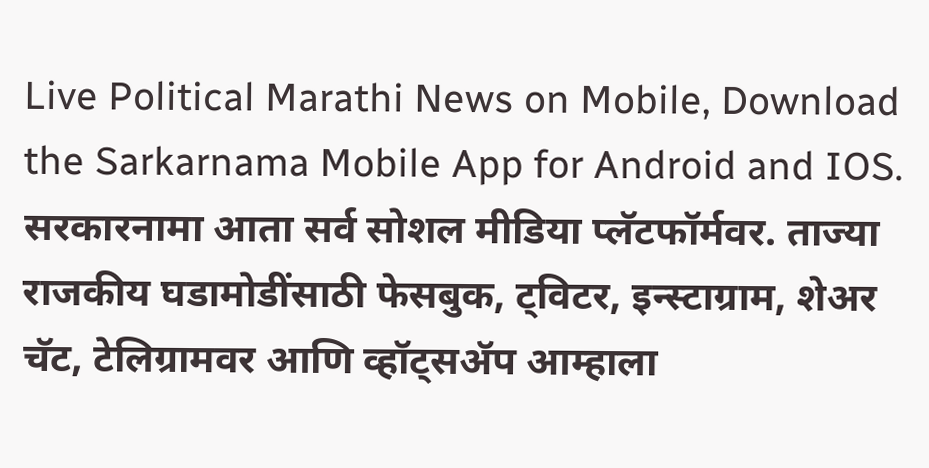Live Political Marathi News on Mobile, Download the Sarkarnama Mobile App for Android and IOS. सरकारनामा आता सर्व सोशल मीडिया प्लॅटफॉर्मवर. ताज्या राजकीय घडामोडींसाठी फेसबुक, ट्विटर, इन्स्टाग्राम, शेअर चॅट, टेलिग्रामवर आणि व्हॉट्सॲप आम्हाला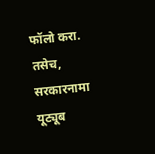फॉलो करा. तसेच, सरकारनामा यूट्यूब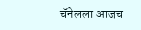चॅनेलला आजच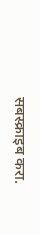सबस्क्राइब करा.